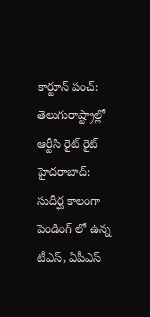కార్టూన్ పంచ్: తెలుగురాష్ట్రాల్లో ఆర్టీసి రైట్ రైట్
హైదరాబాద్: సుదీర్ఘ కాలంగా పెండింగ్ లో ఉన్న టీఎస్, ఏపీఎస్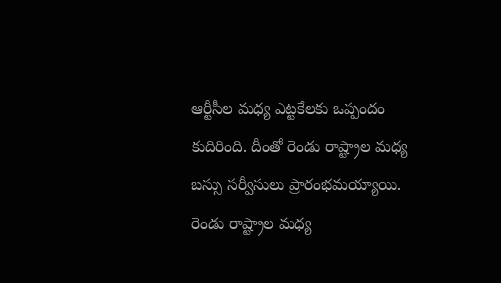ఆర్టీసీల మధ్య ఎట్టకేలకు ఒప్పందం కుదిరింది. దీంతో రెండు రాష్ట్రాల మధ్య బస్సు సర్వీసులు ప్రారంభమయ్యాయి. రెండు రాష్ట్రాల మధ్య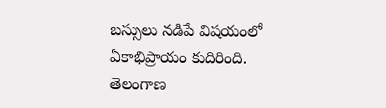బస్సులు నడిపే విషయంలో ఏకాభిప్రాయం కుదిరింది. తెలంగాణ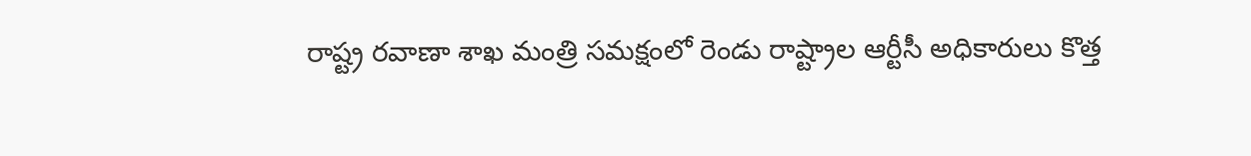రాష్ట్ర రవాణా శాఖ మంత్రి సమక్షంలో రెండు రాష్ట్రాల ఆర్టీసీ అధికారులు కొత్త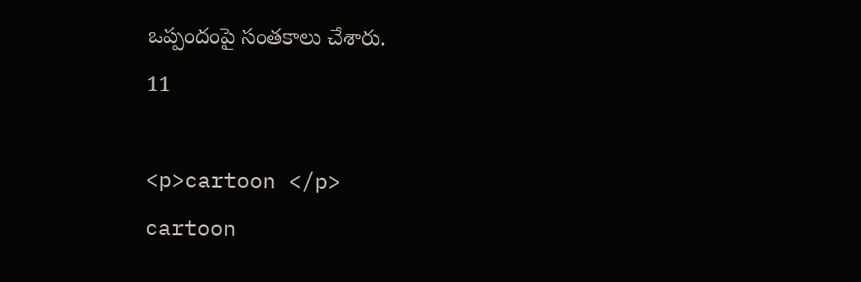ఒప్పందంపై సంతకాలు చేశారు.
11

<p>cartoon </p>
cartoon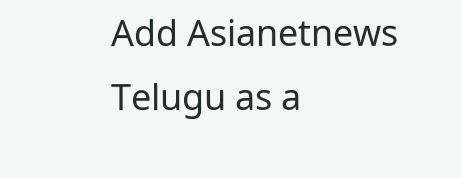Add Asianetnews Telugu as a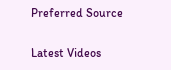Preferred Source

Latest Videos